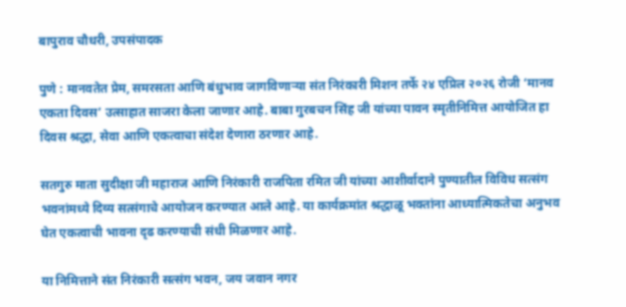बापुराव चौधरी, उपसंपादक

पुणे : मानवतेत प्रेम, समरसता आणि बंधुभाव जागविणाऱ्या संत निरंकारी मिशन तर्फे २४ एप्रिल २०२६ रोजी ‘मानव एकता दिवस’ उत्साहात साजरा केला जाणार आहे. बाबा गुरबचन सिंह जी यांच्या पावन स्मृतीनिमित्त आयोजित हा दिवस श्रद्धा, सेवा आणि एकत्वाचा संदेश देणारा ठरणार आहे.

सतगुरु माता सुदीक्षा जी महाराज आणि निरंकारी राजपिता रमित जी यांच्या आशीर्वादाने पुण्यातील विविध सत्संग भवनांमध्ये दिव्य सत्संगाचे आयोजन करण्यात आले आहे. या कार्यक्रमांत श्रद्धाळू भक्तांना आध्यात्मिकतेचा अनुभव घेत एकत्वाची भावना दृढ करण्याची संधी मिळणार आहे.

या निमित्ताने संत निरंकारी सत्संग भवन, जय जवान नगर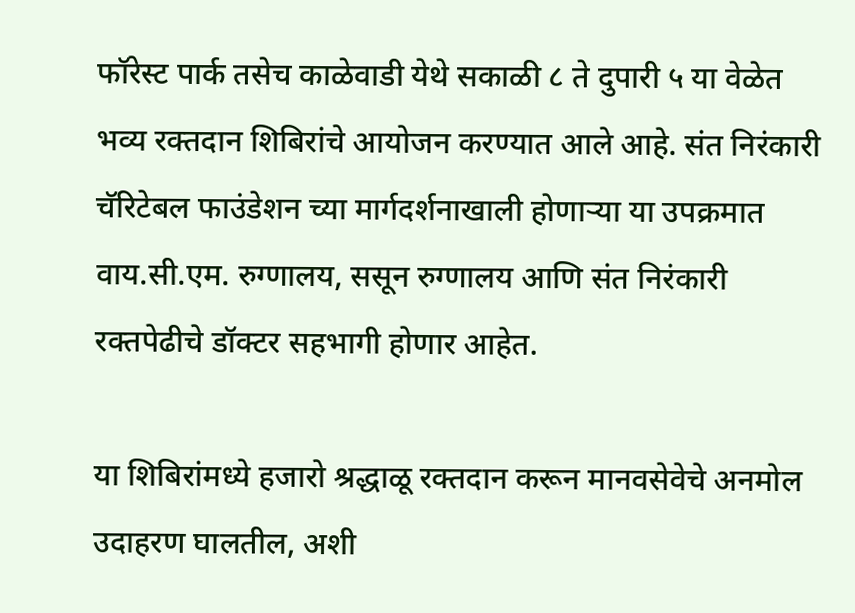फॉरेस्ट पार्क तसेच काळेवाडी येथे सकाळी ८ ते दुपारी ५ या वेळेत भव्य रक्तदान शिबिरांचे आयोजन करण्यात आले आहे. संत निरंकारी चॅरिटेबल फाउंडेशन च्या मार्गदर्शनाखाली होणाऱ्या या उपक्रमात वाय.सी.एम. रुग्णालय, ससून रुग्णालय आणि संत निरंकारी रक्तपेढीचे डॉक्टर सहभागी होणार आहेत.

या शिबिरांमध्ये हजारो श्रद्धाळू रक्तदान करून मानवसेवेचे अनमोल उदाहरण घालतील, अशी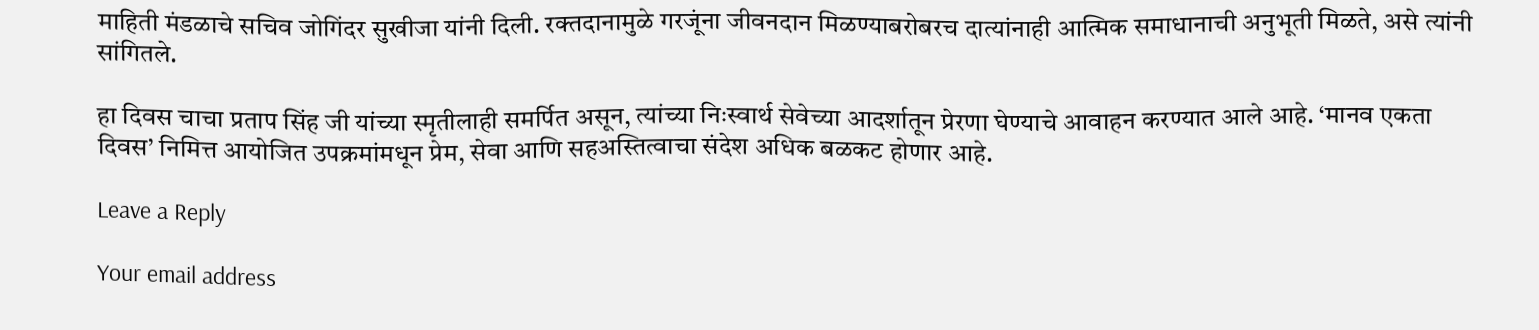माहिती मंडळाचे सचिव जोगिंदर सुखीजा यांनी दिली. रक्तदानामुळे गरजूंना जीवनदान मिळण्याबरोबरच दात्यांनाही आत्मिक समाधानाची अनुभूती मिळते, असे त्यांनी सांगितले.

हा दिवस चाचा प्रताप सिंह जी यांच्या स्मृतीलाही समर्पित असून, त्यांच्या निःस्वार्थ सेवेच्या आदर्शातून प्रेरणा घेण्याचे आवाहन करण्यात आले आहे. ‘मानव एकता दिवस’ निमित्त आयोजित उपक्रमांमधून प्रेम, सेवा आणि सहअस्तित्वाचा संदेश अधिक बळकट होणार आहे.

Leave a Reply

Your email address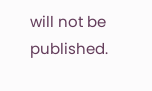will not be published.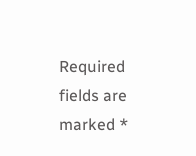Required fields are marked *